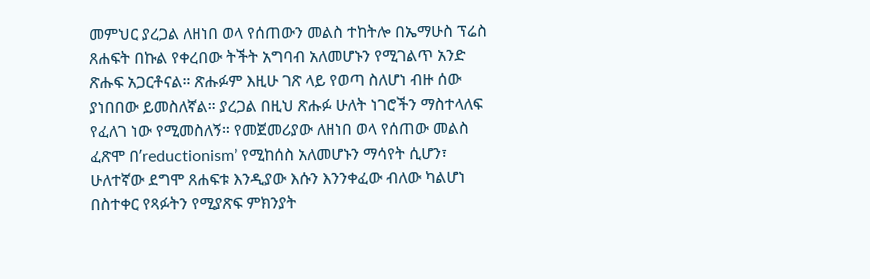መምህር ያረጋል ለዘነበ ወላ የሰጠውን መልስ ተከትሎ በኤማሁስ ፕሬስ ጸሐፍት በኩል የቀረበው ትችት አግባብ አለመሆኑን የሚገልጥ አንድ ጽሑፍ አጋርቶናል። ጽሑፉም እዚሁ ገጽ ላይ የወጣ ስለሆነ ብዙ ሰው ያነበበው ይመስለኛል። ያረጋል በዚህ ጽሑፉ ሁለት ነገሮችን ማስተላለፍ የፈለገ ነው የሚመስለኝ። የመጀመሪያው ለዘነበ ወላ የሰጠው መልስ ፈጽሞ በ’reductionism’ የሚከሰስ አለመሆኑን ማሳየት ሲሆን፣ ሁለተኛው ደግሞ ጸሐፍቱ እንዲያው እሱን እንንቀፈው ብለው ካልሆነ በስተቀር የጻፉትን የሚያጽፍ ምክንያት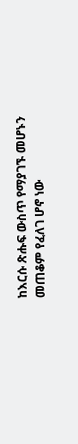ከእርሱ ጽሑፍ ውስጥ የማያገኙ መሆኑን መጠቆም የፈለገ ሆኖ ነው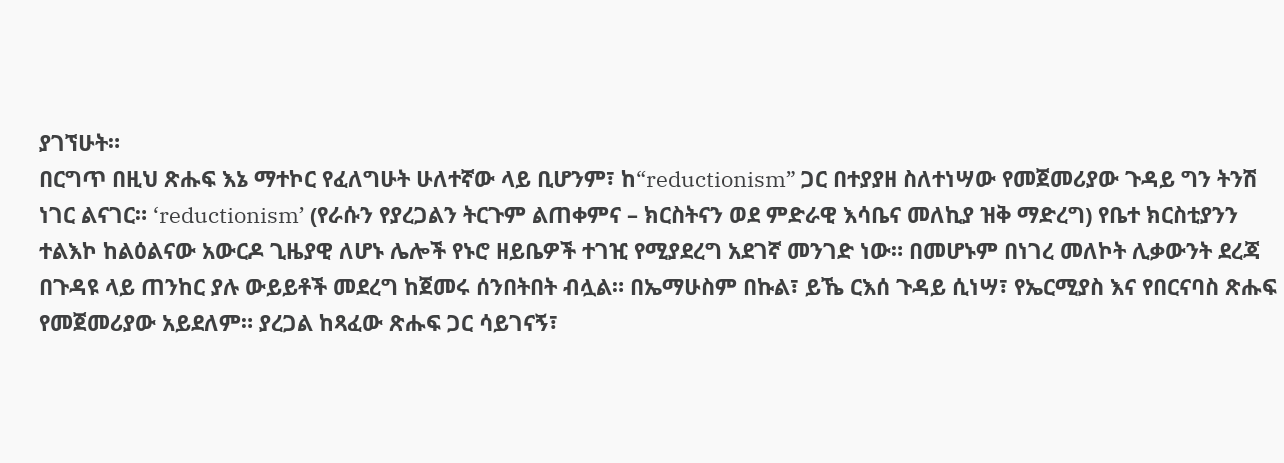ያገኘሁት።
በርግጥ በዚህ ጽሑፍ እኔ ማተኮር የፈለግሁት ሁለተኛው ላይ ቢሆንም፣ ከ“reductionism” ጋር በተያያዘ ስለተነሣው የመጀመሪያው ጉዳይ ግን ትንሽ ነገር ልናገር። ‘reductionism’ (የራሱን የያረጋልን ትርጉም ልጠቀምና – ክርስትናን ወደ ምድራዊ እሳቤና መለኪያ ዝቅ ማድረግ) የቤተ ክርስቲያንን ተልእኮ ከልዕልናው አውርዶ ጊዜያዊ ለሆኑ ሌሎች የኑሮ ዘይቤዎች ተገዢ የሚያደረግ አደገኛ መንገድ ነው። በመሆኑም በነገረ መለኮት ሊቃውንት ደረጃ በጉዳዩ ላይ ጠንከር ያሉ ውይይቶች መደረግ ከጀመሩ ሰንበትበት ብሏል። በኤማሁስም በኩል፣ ይኼ ርእሰ ጉዳይ ሲነሣ፣ የኤርሚያስ እና የበርናባስ ጽሑፍ የመጀመሪያው አይደለም። ያረጋል ከጻፈው ጽሑፍ ጋር ሳይገናኝ፣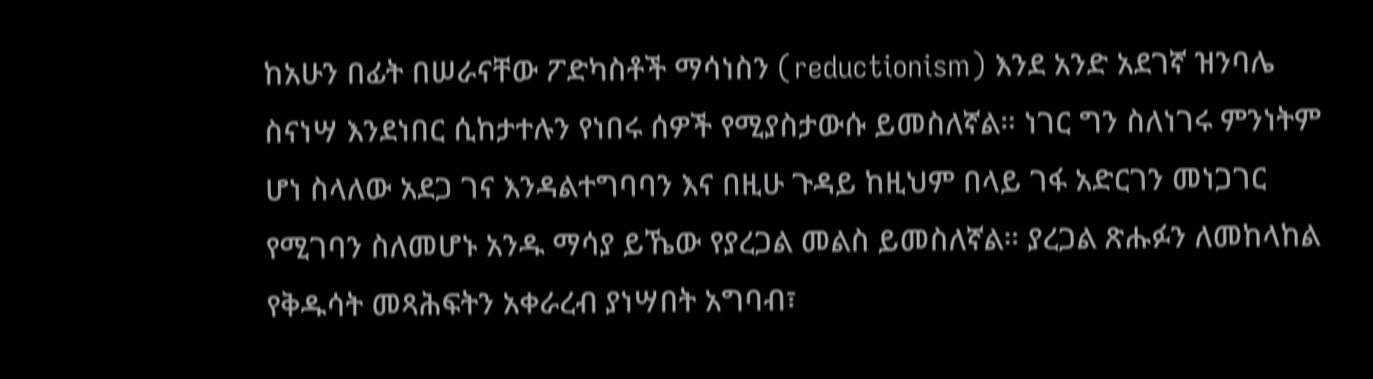ከአሁን በፊት በሠራናቸው ፖድካስቶች ማሳነስን (reductionism) እንደ አንድ አደገኛ ዝንባሌ ስናነሣ እንደነበር ሲከታተሉን የነበሩ ሰዎች የሚያስታውሱ ይመስለኛል። ነገር ግን ስለነገሩ ምንነትም ሆነ ስላለው አደጋ ገና እንዳልተግባባን እና በዚሁ ጉዳይ ከዚህም በላይ ገፋ አድርገን መነጋገር የሚገባን ስለመሆኑ አንዱ ማሳያ ይኼው የያረጋል መልስ ይመስለኛል። ያረጋል ጽሑፉን ለመከላከል የቅዱሳት መጻሕፍትን አቀራረብ ያነሣበት አግባብ፣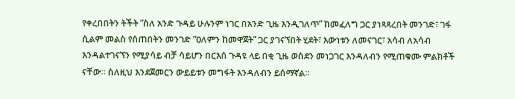የቀረበበትን ትችት “ስለ አንድ ጉዳይ ሁሉንም ነገር በአንድ ጊዜ እንዲገለጥ” ከመፈለግ ጋር ያነጻጻረበት መንገድ፣ ገፋ ሲልም መልስ የሰጠበትን መንገድ “ዐለምን ከመዋጀት” ጋር ያገናኘበት ሂደት፣ እውነቱን ለመናገር፣ አሳብ ለአሳብ እንዳልተገናኘን የሚያሳይ ብቻ ሳይሆን በርእሰ ጉዳዩ ላይ በቂ ጊዜ ወስደን መነጋገር እንዳለብን የሚጠቁሙ ምልክቶች ናቸው። ስለዚህ እንደጀመርን ውይይቱን መግፋት እንዳለብን ይሰማኛል።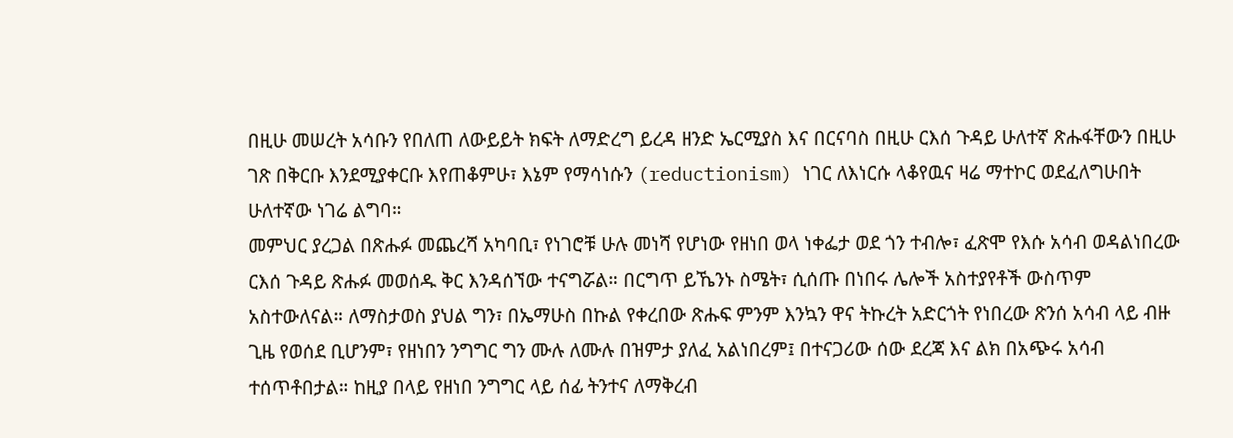በዚሁ መሠረት አሳቡን የበለጠ ለውይይት ክፍት ለማድረግ ይረዳ ዘንድ ኤርሚያስ እና በርናባስ በዚሁ ርእሰ ጉዳይ ሁለተኛ ጽሑፋቸውን በዚሁ ገጽ በቅርቡ እንደሚያቀርቡ እየጠቆምሁ፣ እኔም የማሳነሱን (reductionism) ነገር ለእነርሱ ላቆየዉና ዛሬ ማተኮር ወደፈለግሁበት ሁለተኛው ነገሬ ልግባ።
መምህር ያረጋል በጽሑፉ መጨረሻ አካባቢ፣ የነገሮቹ ሁሉ መነሻ የሆነው የዘነበ ወላ ነቀፌታ ወደ ጎን ተብሎ፣ ፈጽሞ የእሱ አሳብ ወዳልነበረው ርእሰ ጉዳይ ጽሑፉ መወሰዱ ቅር እንዳሰኘው ተናግሯል። በርግጥ ይኼንኑ ስሜት፣ ሲሰጡ በነበሩ ሌሎች አስተያየቶች ውስጥም አስተውለናል። ለማስታወስ ያህል ግን፣ በኤማሁስ በኩል የቀረበው ጽሑፍ ምንም እንኳን ዋና ትኩረት አድርጎት የነበረው ጽንሰ አሳብ ላይ ብዙ ጊዜ የወሰደ ቢሆንም፣ የዘነበን ንግግር ግን ሙሉ ለሙሉ በዝምታ ያለፈ አልነበረም፤ በተናጋሪው ሰው ደረጃ እና ልክ በአጭሩ አሳብ ተሰጥቶበታል። ከዚያ በላይ የዘነበ ንግግር ላይ ሰፊ ትንተና ለማቅረብ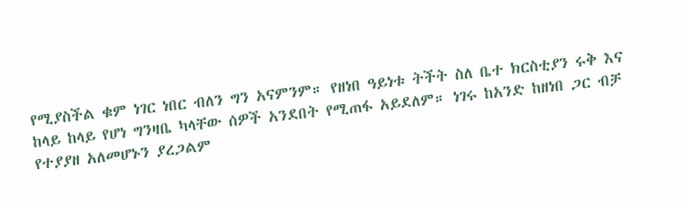የሚያስችል ቁም ነገር ነበር ብለን ግን አናምንም። የዘነበ ዓይነቱ ትችት ስለ ቤተ ክርስቲያን ሩቅ እና ከላይ ከላይ የሆነ ግንዛቤ ካላቸው ሰዎች አንደበት የሚጠፋ አይደለም። ነገሩ ከአንድ ከዘነበ ጋር ብቻ የተያያዘ አለመሆኑን ያረጋልም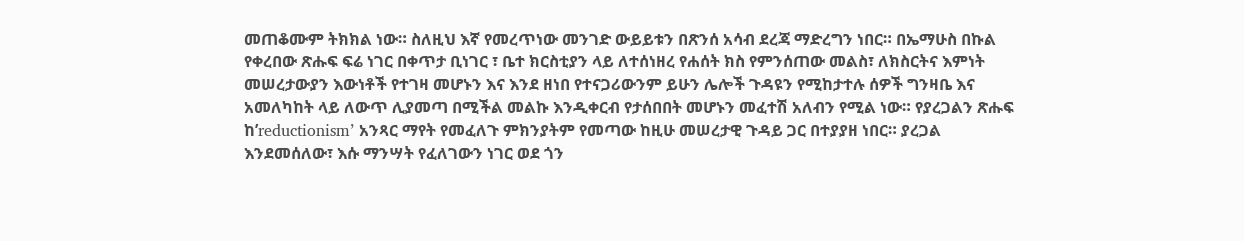መጠቆሙም ትክክል ነው። ስለዚህ እኛ የመረጥነው መንገድ ውይይቱን በጽንሰ አሳብ ደረጃ ማድረግን ነበር። በኤማሁስ በኩል የቀረበው ጽሑፍ ፍሬ ነገር በቀጥታ ቢነገር ፣ ቤተ ክርስቲያን ላይ ለተሰነዘረ የሐሰት ክስ የምንሰጠው መልስ፣ ለክስርትና እምነት መሠረታውያን እውነቶች የተገዛ መሆኑን እና እንደ ዘነበ የተናጋሪውንም ይሁን ሌሎች ጉዳዩን የሚከታተሉ ሰዎች ግንዛቤ እና አመለካከት ላይ ለውጥ ሊያመጣ በሚችል መልኩ እንዲቀርብ የታሰበበት መሆኑን መፈተሽ አለብን የሚል ነው። የያረጋልን ጽሑፍ ከ’reductionism’ አንጻር ማየት የመፈለጉ ምክንያትም የመጣው ከዚሁ መሠረታዊ ጉዳይ ጋር በተያያዘ ነበር። ያረጋል እንደመሰለው፣ እሱ ማንሣት የፈለገውን ነገር ወደ ጎን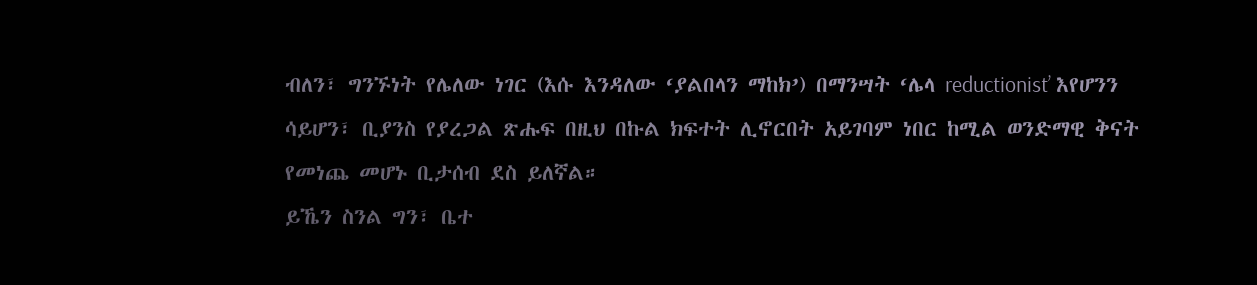ብለን፣ ግንኙነት የሌለው ነገር (እሱ እንዳለው ‘ያልበላን ማከክ’) በማንሣት ‘ሌላ reductionist’ እየሆንን ሳይሆን፣ ቢያንስ የያረጋል ጽሑፍ በዚህ በኩል ክፍተት ሊኖርበት አይገባም ነበር ከሚል ወንድማዊ ቅናት የመነጨ መሆኑ ቢታሰብ ደስ ይለኛል።
ይኼን ስንል ግን፣ ቤተ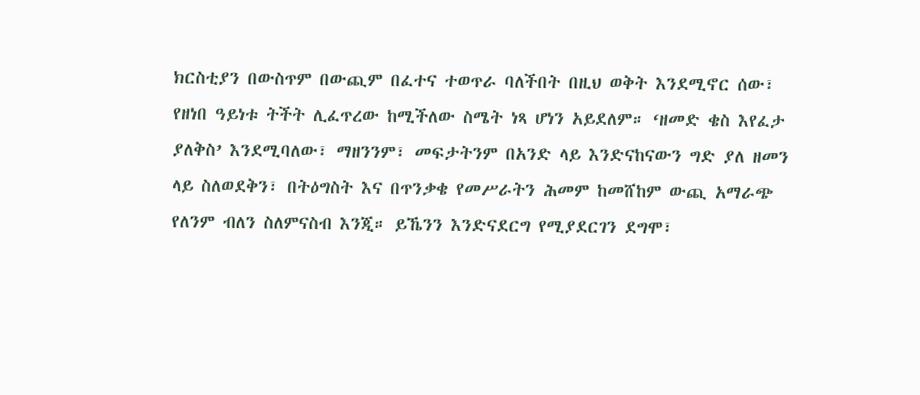ክርስቲያን በውስጥም በውጪም በፈተና ተወጥራ ባለችበት በዚህ ወቅት እንደሚኖር ሰው፣ የዘነበ ዓይነቱ ትችት ሊፈጥረው ከሚችለው ስሜት ነጻ ሆነን አይደለም። ‘ዘመድ ቄስ እየፈታ ያለቅስ’ እንደሚባለው፣ ማዘንንም፣ መፍታትንም በአንድ ላይ እንድናከናውን ግድ ያለ ዘመን ላይ ስለወደቅን፣ በትዕግስት እና በጥንቃቄ የመሥራትን ሕመም ከመሸከም ውጪ አማራጭ የለንም ብለን ስለምናስብ እንጂ። ይኼንን እንድናደርግ የሚያደርገን ደግሞ፣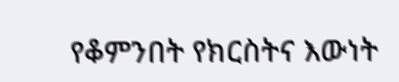የቆምንበት የክርስትና እውነት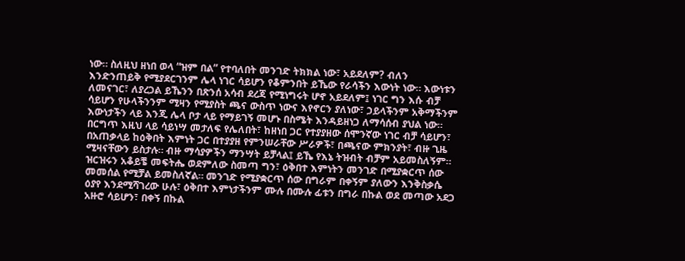ነው። ስለዚህ ዘነበ ወላ “ዝም በል” የተባለበት መንገድ ትክክል ነው፣ አይደለም? ብለን እንድንጠይቅ የሚያደርገንም ሌላ ነገር ሳይሆን የቆምንበት ይኼው የራሳችን እውነት ነው። እውነቱን ለመናገር፣ ለያረጋል ይኼንን በጽንሰ አሳብ ደረጃ የሚነግሩት ሆኖ አይደለም፤ ነገር ግን እሱ ብቻ ሳይሆን የሁላችንንም ሚዛን የሚያስት ጫና ውስጥ ነውና እየኖርን ያለነው፣ ኃይላችንም አቅማችንም እውነታችን ላይ እንጂ ሌላ ቦታ ላይ የማይገኝ መሆኑ በስሜት እንዳይዘነጋ ለማሳሰብ ያህል ነው።
በርግጥ እዚህ ላይ ሳይነሣ መታለፍ የሌለበት፣ ከዘነበ ጋር የተያያዘው ሰሞንኛው ነገር ብቻ ሳይሆን፣ በአጠቃላይ ከዕቅበት እምነት ጋር በተያያዘ የምንሠራቸው ሥራዎች፣ በጫናው ምክንያት፣ ብዙ ጊዜ ሚዛናቸውን ይስታሉ። ብዙ ማሳያዎችን ማንሣት ይቻላል፤ ይኼ የእኔ ትዝብት ብቻም አይመስለኝም። ዝርዝሩን አቆይቼ መፍትሔ ወደምለው ስመጣ ግን፣ ዕቅበተ እምነትን መንገድ በሚያቋርጥ ሰው መመሰል የሚቻል ይመስለኛል። መንገድ የሚያቋርጥ ሰው በግራም በቀኝም ያለውን እንቅስቃሴ ዕያየ እንደሚሻገረው ሁሉ፣ ዕቅበተ እምነታችንም ሙሉ በሙሉ ፊቱን በግራ በኩል ወደ መጣው አደጋ አዙሮ ሳይሆን፣ በቀኝ በኩል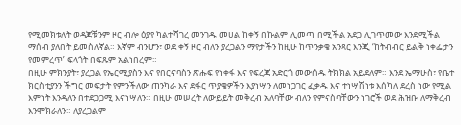የሚመክቱለት ወዳጆቹንም ዞር ብሎ ዕያየ ካልተሻገረ መንገዱ መሀል ከቀኝ በኩልም ሊመጣ በሚችል አደጋ ሊገጥመው እንደሚችል ማሰብ ያለበት ይመስለኛል። እኛም ብንሆን፣ ወደ ቀኝ ዞር ብለን ያረጋልን ማየታችን ከዚሁ ከጥንቃቄ አንጻር እንጂ ‘ከትብብር ይልቅ ነቀፌታን የመምረጥ’ ፍላጎት በፍጹም አልነበረም።
በዚሁ ምክንያት፣ ያረጋል የኤርሚያስን እና የበርናባስን ጽሑፍ የነቀፋ እና የፍረጃ አድርጎ መውሰዱ ትክክል አይደለም። እንደ ኤማሁስ፣ የቤተ ክርስቲያንን ችግር መፍታት የምንችለው ጠንካራ እና ደፋር ጥያቄዎችን እያነሣን ለመነጋገር ፈቃዱ እና ተነሣሽነቱ እሰካለ ደረስ ነው የሚል እምነት እንዳለን በተደጋጋሚ እናነሣለን። በዚሁ መሠረት ለውይይት መቅረብ አለባቸው ብለን የምናስባቸውን ነገሮች ወደ ሕዝቡ ለማቅረብ እንሞክራለን። ለያረጋልም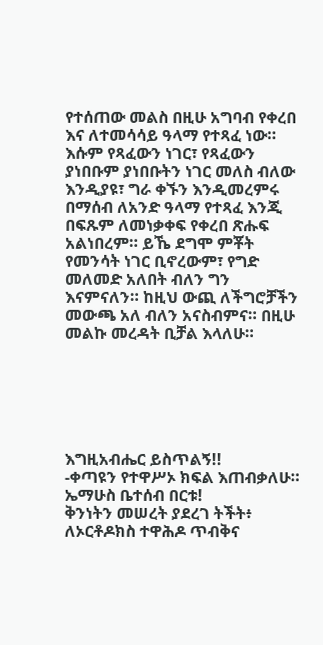የተሰጠው መልስ በዚሁ አግባብ የቀረበ እና ለተመሳሳይ ዓላማ የተጻፈ ነው። እሱም የጻፈውን ነገር፣ የጻፈውን ያነበቡም ያነበቡትን ነገር መለስ ብለው እንዲያዩ፣ ግራ ቀኙን እንዲመረምሩ በማሰብ ለአንድ ዓላማ የተጻፈ እንጂ በፍጹም ለመነቃቀፍ የቀረበ ጽሑፍ አልነበረም። ይኼ ደግሞ ምቾት የመንሳት ነገር ቢኖረውም፣ የግድ መለመድ አለበት ብለን ግን እናምናለን። ከዚህ ውጪ ለችግሮቻችን መውጫ አለ ብለን አናስብምና። በዚሁ መልኩ መረዳት ቢቻል እላለሁ።






እግዚአብሔር ይስጥልኝ!!
-ቀጣዩን የተዋሥኦ ክፍል እጠብቃለሁ። ኤማሁስ ቤተሰብ በርቱ!
ቅንነትን መሠረት ያደረገ ትችት፥ ለኦርቶዶክስ ተዋሕዶ ጥብቅና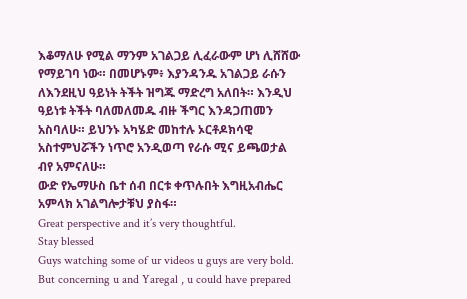እቆማለሁ የሚል ማንም አገልጋይ ሊፈራውም ሆነ ሊሸሸው የማይገባ ነው። በመሆኑም፥ እያንዳንዱ አገልጋይ ራሱን ለእንደዚህ ዓይነት ትችት ዝግጁ ማድረግ አለበት። እንዲህ ዓይነቱ ትችት ባለመለመዱ ብዙ ችግር እንዳጋጠመን አስባለሁ። ይህንኑ አካሄድ መከተሉ ኦርቶዶክሳዊ አስተምህሯችን ነጥሮ አንዲወጣ የራሱ ሚና ይጫወታል ብየ አምናለሁ።
ውድ የኤማሁስ ቤተ ሰብ በርቱ ቀጥሉበት እግዚአብሔር አምላክ አገልግሎታቹህ ያስፋ።
Great perspective and it’s very thoughtful.
Stay blessed
Guys watching some of ur videos u guys are very bold. But concerning u and Yaregal , u could have prepared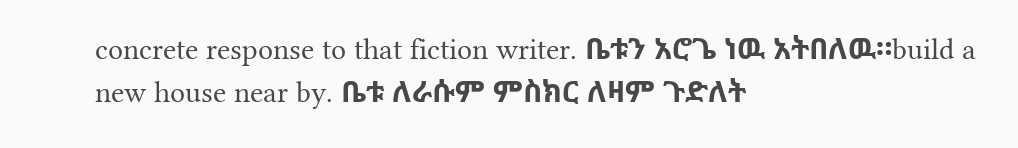concrete response to that fiction writer. ቤቱን አሮጌ ነዉ አትበለዉ።build a new house near by. ቤቱ ለራሱም ምስክር ለዛም ጉድለት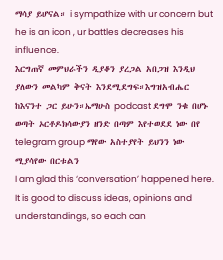ማሳያ ይሆናል። i sympathize with ur concern but he is an icon , ur battles decreases his influence.
እርግጠኛ መምህራችን ዲያቆን ያረጋል አበጋዝ እንዲህ ያለውን መልካም ቅናት እንደሚደግፍ።እግዝአብሔር ከእናንተ ጋር ይሁን።ኤማሁስ podcast ደግሞ ንቁ በሆኑ ወጣት ኦርቶዶክሳውያን ዘንድ በጣም እየተወደደ ነው በየ telegram group ማየው አስተያየት ይህንን ነው ሚያሳየው በርቱልን
I am glad this ‘conversation’ happened here. It is good to discuss ideas, opinions and understandings, so each can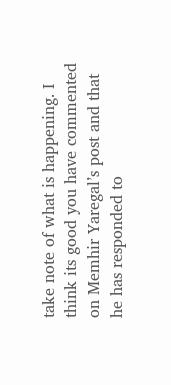take note of what is happening. I think its good you have commented on Memhir Yaregal’s post and that he has responded to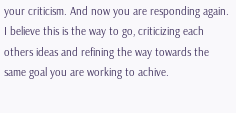your criticism. And now you are responding again.
I believe this is the way to go, criticizing each others ideas and refining the way towards the same goal you are working to achive.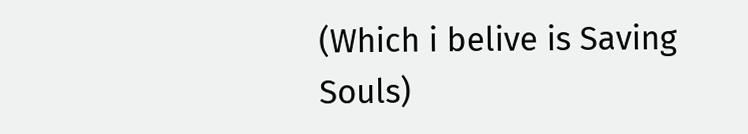(Which i belive is Saving Souls)